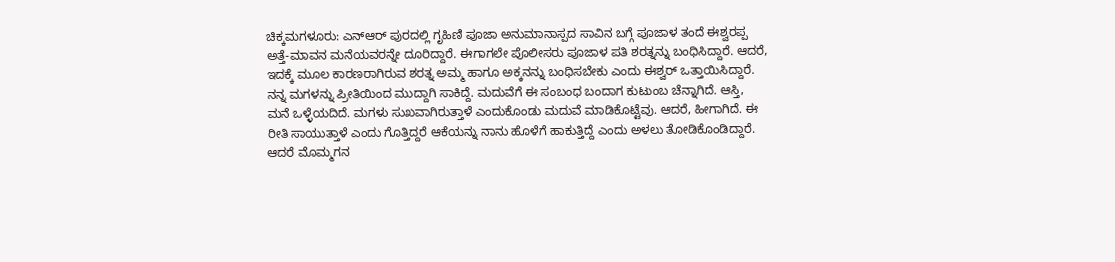ಚಿಕ್ಕಮಗಳೂರು: ಎನ್ಆರ್ ಪುರದಲ್ಲಿ ಗೃಹಿಣಿ ಪೂಜಾ ಅನುಮಾನಾಸ್ಪದ ಸಾವಿನ ಬಗ್ಗೆ ಪೂಜಾಳ ತಂದೆ ಈಶ್ವರಪ್ಪ ಅತ್ತೆ-ಮಾವನ ಮನೆಯವರನ್ನೇ ದೂರಿದ್ದಾರೆ. ಈಗಾಗಲೇ ಪೊಲೀಸರು ಪೂಜಾಳ ಪತಿ ಶರತ್ನನ್ನು ಬಂಧಿಸಿದ್ದಾರೆ. ಆದರೆ, ಇದಕ್ಕೆ ಮೂಲ ಕಾರಣರಾಗಿರುವ ಶರತ್ನ ಅಮ್ಮ ಹಾಗೂ ಅಕ್ಕನನ್ನು ಬಂಧಿಸಬೇಕು ಎಂದು ಈಶ್ವರ್ ಒತ್ತಾಯಿಸಿದ್ದಾರೆ.
ನನ್ನ ಮಗಳನ್ನು ಪ್ರೀತಿಯಿಂದ ಮುದ್ದಾಗಿ ಸಾಕಿದ್ದೆ. ಮದುವೆಗೆ ಈ ಸಂಬಂಧ ಬಂದಾಗ ಕುಟುಂಬ ಚೆನ್ನಾಗಿದೆ. ಆಸ್ತಿ, ಮನೆ ಒಳ್ಳೆಯದಿದೆ. ಮಗಳು ಸುಖವಾಗಿರುತ್ತಾಳೆ ಎಂದುಕೊಂಡು ಮದುವೆ ಮಾಡಿಕೊಟ್ಟೆವು. ಆದರೆ, ಹೀಗಾಗಿದೆ. ಈ ರೀತಿ ಸಾಯುತ್ತಾಳೆ ಎಂದು ಗೊತ್ತಿದ್ದರೆ ಆಕೆಯನ್ನು ನಾನು ಹೊಳೆಗೆ ಹಾಕುತ್ತಿದ್ದೆ ಎಂದು ಅಳಲು ತೋಡಿಕೊಂಡಿದ್ದಾರೆ.
ಆದರೆ ಮೊಮ್ಮಗನ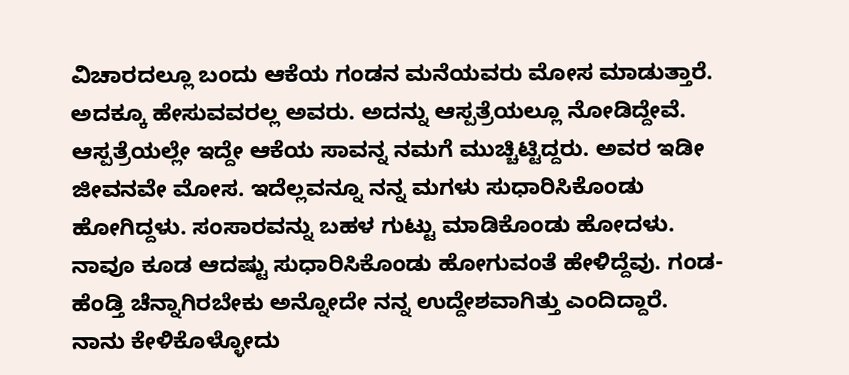ವಿಚಾರದಲ್ಲೂ ಬಂದು ಆಕೆಯ ಗಂಡನ ಮನೆಯವರು ಮೋಸ ಮಾಡುತ್ತಾರೆ. ಅದಕ್ಕೂ ಹೇಸುವವರಲ್ಲ ಅವರು. ಅದನ್ನು ಆಸ್ಪತ್ರೆಯಲ್ಲೂ ನೋಡಿದ್ದೇವೆ. ಆಸ್ಪತ್ರೆಯಲ್ಲೇ ಇದ್ದೇ ಆಕೆಯ ಸಾವನ್ನ ನಮಗೆ ಮುಚ್ಚಿಟ್ಟಿದ್ದರು. ಅವರ ಇಡೀ ಜೀವನವೇ ಮೋಸ. ಇದೆಲ್ಲವನ್ನೂ ನನ್ನ ಮಗಳು ಸುಧಾರಿಸಿಕೊಂಡು ಹೋಗಿದ್ದಳು. ಸಂಸಾರವನ್ನು ಬಹಳ ಗುಟ್ಟು ಮಾಡಿಕೊಂಡು ಹೋದಳು. ನಾವೂ ಕೂಡ ಆದಷ್ಟು ಸುಧಾರಿಸಿಕೊಂಡು ಹೋಗುವಂತೆ ಹೇಳಿದ್ದೆವು. ಗಂಡ-ಹೆಂಡ್ತಿ ಚೆನ್ನಾಗಿರಬೇಕು ಅನ್ನೋದೇ ನನ್ನ ಉದ್ದೇಶವಾಗಿತ್ತು ಎಂದಿದ್ದಾರೆ.
ನಾನು ಕೇಳಿಕೊಳ್ಳೋದು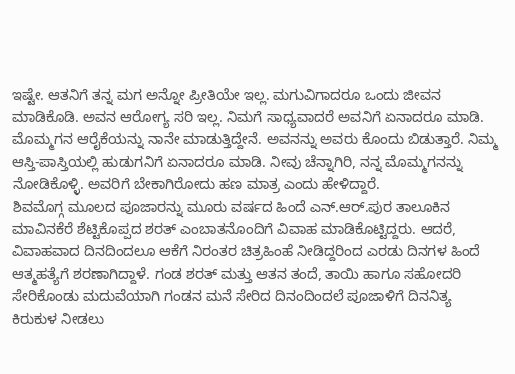ಇಷ್ಟೇ. ಆತನಿಗೆ ತನ್ನ ಮಗ ಅನ್ನೋ ಪ್ರೀತಿಯೇ ಇಲ್ಲ. ಮಗುವಿಗಾದರೂ ಒಂದು ಜೀವನ ಮಾಡಿಕೊಡಿ. ಅವನ ಆರೋಗ್ಯ ಸರಿ ಇಲ್ಲ. ನಿಮಗೆ ಸಾಧ್ಯವಾದರೆ ಅವನಿಗೆ ಏನಾದರೂ ಮಾಡಿ. ಮೊಮ್ಮಗನ ಆರೈಕೆಯನ್ನು ನಾನೇ ಮಾಡುತ್ತಿದ್ದೇನೆ. ಅವನನ್ನು ಅವರು ಕೊಂದು ಬಿಡುತ್ತಾರೆ. ನಿಮ್ಮ ಆಸ್ತಿ-ಪಾಸ್ತಿಯಲ್ಲಿ ಹುಡುಗನಿಗೆ ಏನಾದರೂ ಮಾಡಿ. ನೀವು ಚೆನ್ನಾಗಿರಿ, ನನ್ನ ಮೊಮ್ಮಗನನ್ನು ನೋಡಿಕೊಳ್ಳಿ. ಅವರಿಗೆ ಬೇಕಾಗಿರೋದು ಹಣ ಮಾತ್ರ ಎಂದು ಹೇಳಿದ್ದಾರೆ.
ಶಿವಮೊಗ್ಗ ಮೂಲದ ಪೂಜಾರನ್ನು ಮೂರು ವರ್ಷದ ಹಿಂದೆ ಎನ್.ಆರ್.ಪುರ ತಾಲೂಕಿನ ಮಾವಿನಕೆರೆ ಶೆಟ್ಟಿಕೊಪ್ಪದ ಶರತ್ ಎಂಬಾತನೊಂದಿಗೆ ವಿವಾಹ ಮಾಡಿಕೊಟ್ಟಿದ್ದರು. ಆದರೆ, ವಿವಾಹವಾದ ದಿನದಿಂದಲೂ ಆಕೆಗೆ ನಿರಂತರ ಚಿತ್ರಹಿಂಹೆ ನೀಡಿದ್ದರಿಂದ ಎರಡು ದಿನಗಳ ಹಿಂದೆ ಆತ್ಮಹತ್ಯೆಗೆ ಶರಣಾಗಿದ್ದಾಳೆ. ಗಂಡ ಶರತ್ ಮತ್ತು ಆತನ ತಂದೆ, ತಾಯಿ ಹಾಗೂ ಸಹೋದರಿ ಸೇರಿಕೊಂಡು ಮದುವೆಯಾಗಿ ಗಂಡನ ಮನೆ ಸೇರಿದ ದಿನಂದಿಂದಲೆ ಪೂಜಾಳಿಗೆ ದಿನನಿತ್ಯ ಕಿರುಕುಳ ನೀಡಲು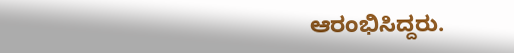ಆರಂಭಿಸಿದ್ದರು.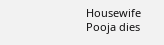Housewife Pooja dies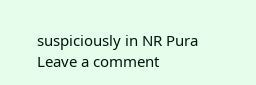suspiciously in NR Pura
Leave a comment